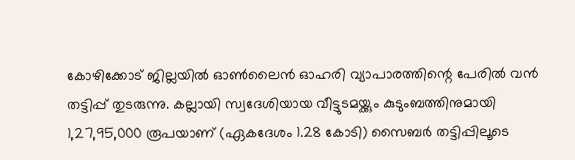കോഴിക്കോട് ജില്ലയിൽ ഓൺലൈൻ ഓഹരി വ്യാപാരത്തിന്റെ പേരിൽ വൻ തട്ടിപ്പ് തുടരുന്നു. കല്ലായി സ്വദേശിയായ വീട്ടുടമയ്ക്കും കുടുംബത്തിനുമായി 1,27,95,000 രൂപയാണ് (ഏകദേശം 1.28 കോടി) സൈബർ തട്ടിപ്പിലൂടെ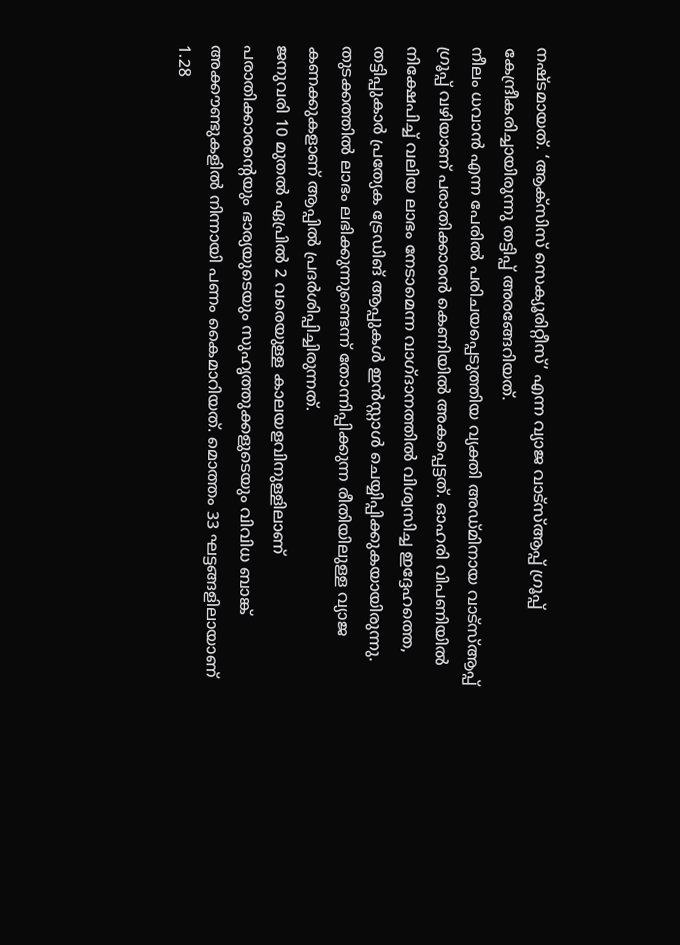നഷ്ടമായത്. ‘ആക്സിസ് സെക്യൂരിറ്റീസ്’ എന്ന വ്യാജ വാട്സ്ആപ്പ് ഗ്രൂപ്പ് കേന്ദ്രീകരിച്ചായിരുന്നു തട്ടിപ്പ് അരങ്ങേറിയത്.
നീലം ധവാൻ എന്ന പേരിൽ പരിചയപ്പെടുത്തിയ വ്യക്തി അഡ്മിനായ വാട്സ്ആപ്പ് ഗ്രൂപ്പ് വഴിയാണ് പരാതിക്കാരൻ കെണിയിൽ അകപ്പെട്ടത്. ഓഹരി വിപണിയിൽ നിക്ഷേപിച്ച് വലിയ ലാഭം നേടാമെന്ന വാഗ്ദാനത്തിൽ വിശ്വസിച്ച ഇദ്ദേഹത്തെ, തട്ടിപ്പുകാർ പ്രത്യേക ട്രേഡിങ് ആപ്പുകൾ ഇൻസ്റ്റാൾ ചെയ്യിപ്പിക്കുകയായിരുന്നു. തുടക്കത്തിൽ ലാഭം ലഭിക്കുന്നുണ്ടെന്ന് തോന്നിപ്പിക്കുന്ന രീതിയിലുള്ള വ്യാജ കണക്കുകളാണ് ആപ്പിൽ പ്രദർശിപ്പിച്ചിരുന്നത്.
ജനുവരി 10 മുതൽ ഏപ്രിൽ 2 വരെയുള്ള കാലയളവിനുള്ളിലാണ് പരാതിക്കാരന്റെയും ഭാര്യയുടെയും സുഹൃത്തുക്കളുടെയും വിവിധ ബാങ്ക് അക്കൗണ്ടുകളിൽ നിന്നായി പണം കൈമാറിയത്. മൊത്തം 33 ഘട്ടങ്ങളിലായാണ് 1.28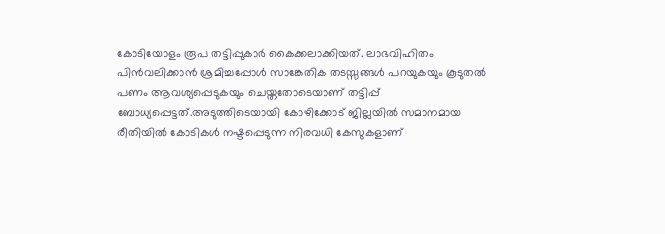കോടിയോളം രൂപ തട്ടിപ്പുകാർ കൈക്കലാക്കിയത്. ലാഭവിഹിതം പിൻവലിക്കാൻ ശ്രമിച്ചപ്പോൾ സാങ്കേതിക തടസ്സങ്ങൾ പറയുകയും കൂടുതൽ പണം ആവശ്യപ്പെടുകയും ചെയ്തതോടെയാണ് തട്ടിപ്പ് ബോധ്യപ്പെട്ടത്.അടുത്തിടെയായി കോഴിക്കോട് ജില്ലയിൽ സമാനമായ രീതിയിൽ കോടികൾ നഷ്ടപ്പെടുന്ന നിരവധി കേസുകളാണ്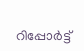റിപ്പോർട്ട്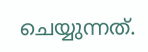ചെയ്യുന്നത്.